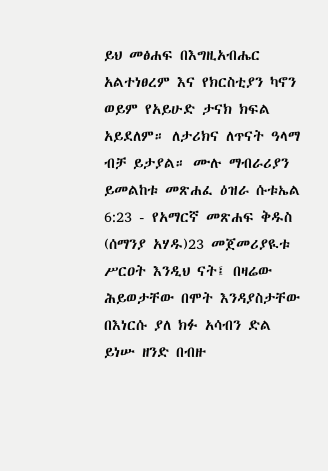ይህ መፅሐፍ በእግዚአብሔር አልተነፀረም እና የክርስቲያን ካኖን ወይም የአይሁድ ታናክ ክፍል አይደለም። ለታሪክና ለጥናት ዓላማ ብቻ ይታያል። ሙሉ ማብራሪያን ይመልከቱ መጽሐፈ ዕዝራ ሱቱኤል 6:23 - የአማርኛ መጽሐፍ ቅዱስ (ሰማንያ አሃዱ)23 መጀመሪያዪቱ ሥርዐት እንዲህ ናት፤ በዛሬው ሕይወታቸው በሞት እንዳያስታቸው በእነርሱ ያለ ክፉ አሳብን ድል ይነሡ ዘንድ በብዙ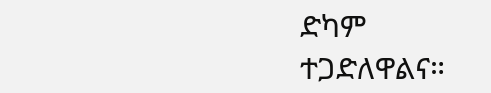ድካም ተጋድለዋልና።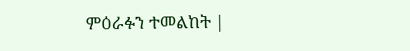ምዕራፉን ተመልከት |